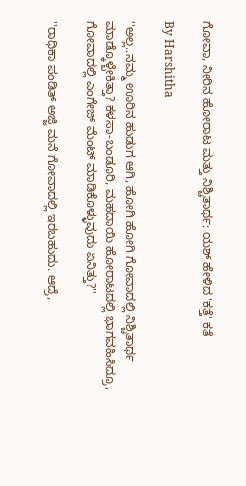ಗೋವಾ, ನೀರಿನ ಹೋರಾಟ ಮತ್ತು ನಿಶ್ಚಿತಾರ್ಥ: ಯಶ್ ಹೇಳಿದ 'ಕತ್ತೆ' ಕತೆ

By Harshitha

''ಅಲ್ಲ..ನಮ್ಮ ಊರಿನ ಹುಡುಗ ಆಗಿ, ಹೋಗಿ ಹೋಗಿ ಗೋವಾದಲ್ಲಿ ನಿಶ್ಚಿತಾರ್ಥ ಮಾಡ್ಕೊಳ್ಬೇಕಿತ್ತಾ? ಕಳಸಾ-ಬಂಡೂರಿ, ಮಹದಾಯಿ ಹೋರಾಟದಲ್ಲಿ ಭಾಗವಹಿಸಿದ್ರೂ, ಗೋವಾದಲ್ಲಿ ಎಂಗೇಜ್ ಮೆಂಟ್ ಮಾಡಿಕೊಳ್ಳುವುದು ಏನಿತ್ತು?''

''ರಾಧಿಕಾ ಪಂಡಿತ್ ಅಜ್ಜಿ ಮನೆ ಗೋವಾದಲ್ಲಿ ಇರಬಹುದು. ಆದ್ರೆ,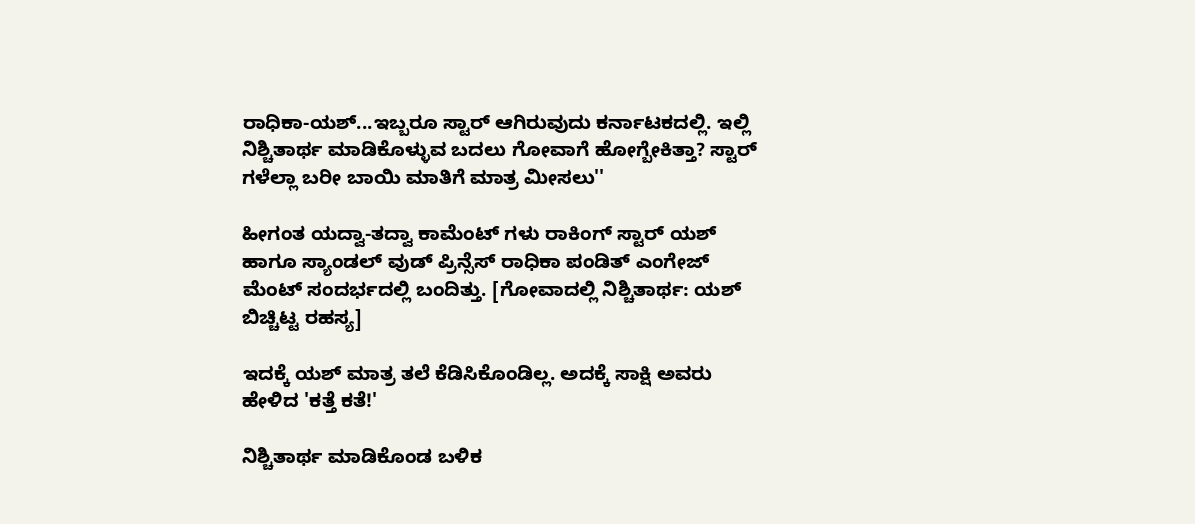ರಾಧಿಕಾ-ಯಶ್...ಇಬ್ಬರೂ ಸ್ಟಾರ್ ಆಗಿರುವುದು ಕರ್ನಾಟಕದಲ್ಲಿ. ಇಲ್ಲಿ ನಿಶ್ಚಿತಾರ್ಥ ಮಾಡಿಕೊಳ್ಳುವ ಬದಲು ಗೋವಾಗೆ ಹೋಗ್ಬೇಕಿತ್ತಾ? ಸ್ಟಾರ್ ಗಳೆಲ್ಲಾ ಬರೀ ಬಾಯಿ ಮಾತಿಗೆ ಮಾತ್ರ ಮೀಸಲು''

ಹೀಗಂತ ಯದ್ವಾ-ತದ್ವಾ ಕಾಮೆಂಟ್ ಗಳು ರಾಕಿಂಗ್ ಸ್ಟಾರ್ ಯಶ್ ಹಾಗೂ ಸ್ಯಾಂಡಲ್ ವುಡ್ ಪ್ರಿನ್ಸೆಸ್ ರಾಧಿಕಾ ಪಂಡಿತ್ ಎಂಗೇಜ್ ಮೆಂಟ್ ಸಂದರ್ಭದಲ್ಲಿ ಬಂದಿತ್ತು. [ಗೋವಾದಲ್ಲಿ ನಿಶ್ಚಿತಾರ್ಥ: ಯಶ್ ಬಿಚ್ಚಿಟ್ಟ ರಹಸ್ಯ]

ಇದಕ್ಕೆ ಯಶ್ ಮಾತ್ರ ತಲೆ ಕೆಡಿಸಿಕೊಂಡಿಲ್ಲ. ಅದಕ್ಕೆ ಸಾಕ್ಷಿ ಅವರು ಹೇಳಿದ 'ಕತ್ತೆ ಕತೆ!'

ನಿಶ್ಚಿತಾರ್ಥ ಮಾಡಿಕೊಂಡ ಬಳಿಕ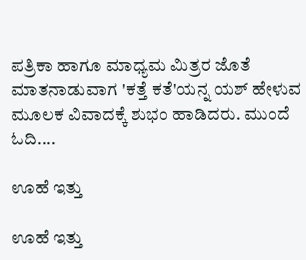ಪತ್ರಿಕಾ ಹಾಗೂ ಮಾಧ್ಯಮ ಮಿತ್ರರ ಜೊತೆ ಮಾತನಾಡುವಾಗ 'ಕತ್ತೆ ಕತೆ'ಯನ್ನ ಯಶ್ ಹೇಳುವ ಮೂಲಕ ವಿವಾದಕ್ಕೆ ಶುಭಂ ಹಾಡಿದರು. ಮುಂದೆ ಓದಿ....

ಊಹೆ ಇತ್ತು

ಊಹೆ ಇತ್ತು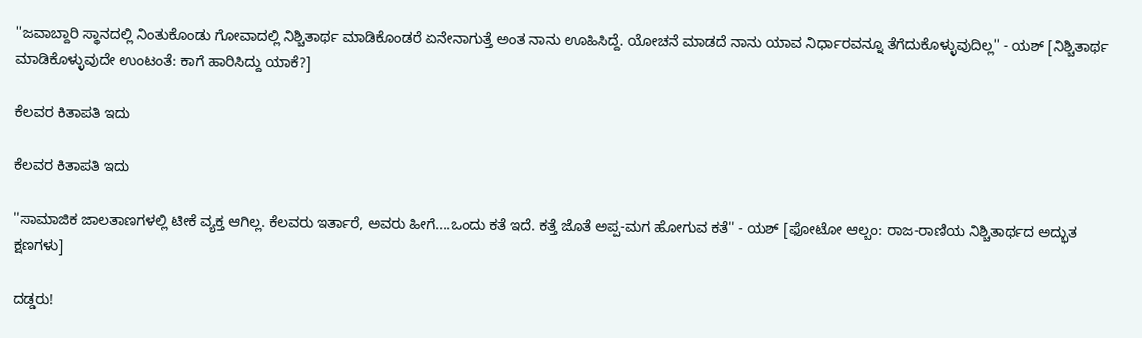''ಜವಾಬ್ದಾರಿ ಸ್ಥಾನದಲ್ಲಿ ನಿಂತುಕೊಂಡು ಗೋವಾದಲ್ಲಿ ನಿಶ್ಚಿತಾರ್ಥ ಮಾಡಿಕೊಂಡರೆ ಏನೇನಾಗುತ್ತೆ ಅಂತ ನಾನು ಊಹಿಸಿದ್ದೆ. ಯೋಚನೆ ಮಾಡದೆ ನಾನು ಯಾವ ನಿರ್ಧಾರವನ್ನೂ ತೆಗೆದುಕೊಳ್ಳುವುದಿಲ್ಲ'' - ಯಶ್ [ನಿಶ್ಚಿತಾರ್ಥ ಮಾಡಿಕೊಳ್ಳುವುದೇ ಉಂಟಂತೆ: ಕಾಗೆ ಹಾರಿಸಿದ್ದು ಯಾಕೆ?]

ಕೆಲವರ ಕಿತಾಪತಿ ಇದು

ಕೆಲವರ ಕಿತಾಪತಿ ಇದು

''ಸಾಮಾಜಿಕ ಜಾಲತಾಣಗಳಲ್ಲಿ ಟೀಕೆ ವ್ಯಕ್ತ ಆಗಿಲ್ಲ. ಕೆಲವರು ಇರ್ತಾರೆ, ಅವರು ಹೀಗೆ....ಒಂದು ಕತೆ ಇದೆ. ಕತ್ತೆ ಜೊತೆ ಅಪ್ಪ-ಮಗ ಹೋಗುವ ಕತೆ'' - ಯಶ್ [ಫೋಟೋ ಆಲ್ಬಂ: ರಾಜ-ರಾಣಿಯ ನಿಶ್ಚಿತಾರ್ಥದ ಅದ್ಭುತ ಕ್ಷಣಗಳು]

ದಡ್ಡರು!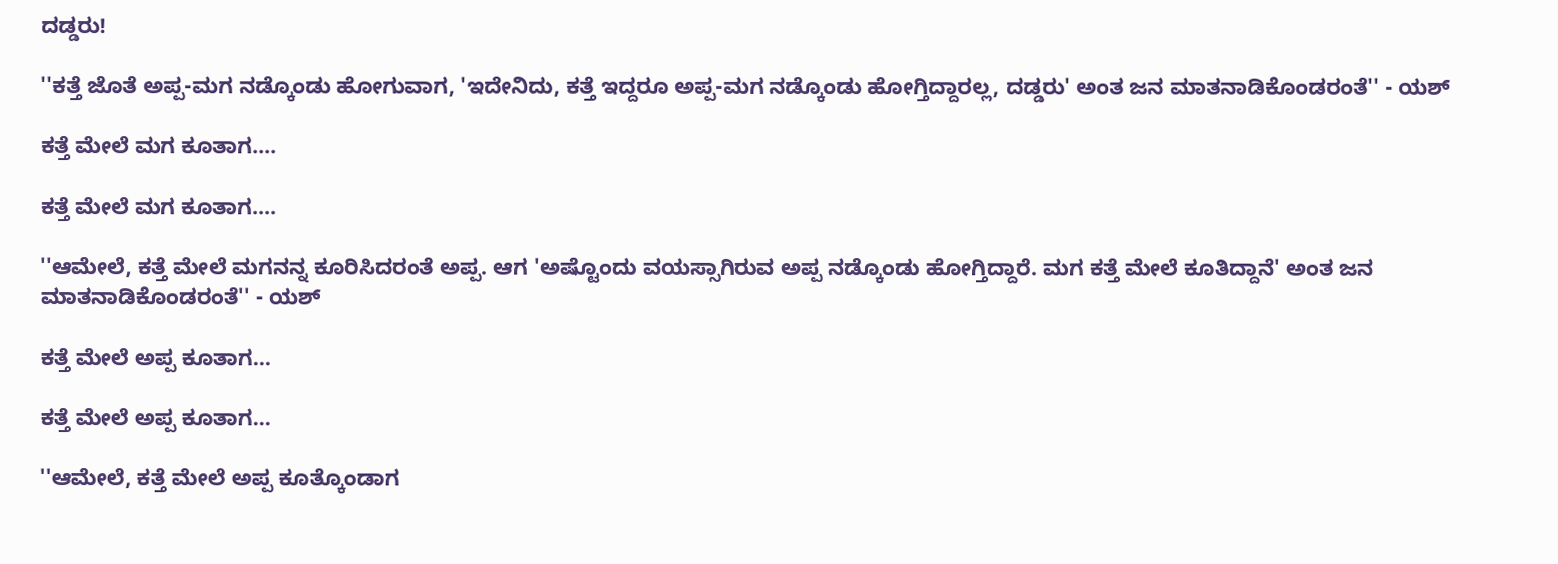ದಡ್ಡರು!

''ಕತ್ತೆ ಜೊತೆ ಅಪ್ಪ-ಮಗ ನಡ್ಕೊಂಡು ಹೋಗುವಾಗ, 'ಇದೇನಿದು, ಕತ್ತೆ ಇದ್ದರೂ ಅಪ್ಪ-ಮಗ ನಡ್ಕೊಂಡು ಹೋಗ್ತಿದ್ದಾರಲ್ಲ, ದಡ್ಡರು' ಅಂತ ಜನ ಮಾತನಾಡಿಕೊಂಡರಂತೆ'' - ಯಶ್

ಕತ್ತೆ ಮೇಲೆ ಮಗ ಕೂತಾಗ....

ಕತ್ತೆ ಮೇಲೆ ಮಗ ಕೂತಾಗ....

''ಆಮೇಲೆ, ಕತ್ತೆ ಮೇಲೆ ಮಗನನ್ನ ಕೂರಿಸಿದರಂತೆ ಅಪ್ಪ. ಆಗ 'ಅಷ್ಟೊಂದು ವಯಸ್ಸಾಗಿರುವ ಅಪ್ಪ ನಡ್ಕೊಂಡು ಹೋಗ್ತಿದ್ದಾರೆ. ಮಗ ಕತ್ತೆ ಮೇಲೆ ಕೂತಿದ್ದಾನೆ' ಅಂತ ಜನ ಮಾತನಾಡಿಕೊಂಡರಂತೆ'' - ಯಶ್

ಕತ್ತೆ ಮೇಲೆ ಅಪ್ಪ ಕೂತಾಗ...

ಕತ್ತೆ ಮೇಲೆ ಅಪ್ಪ ಕೂತಾಗ...

''ಆಮೇಲೆ, ಕತ್ತೆ ಮೇಲೆ ಅಪ್ಪ ಕೂತ್ಕೊಂಡಾಗ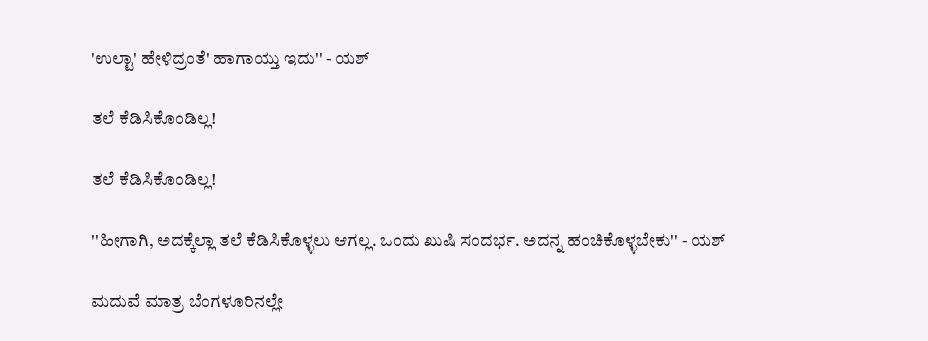'ಉಲ್ಟಾ' ಹೇಳಿದ್ರಂತೆ' ಹಾಗಾಯ್ತು ಇದು'' - ಯಶ್

ತಲೆ ಕೆಡಿಸಿಕೊಂಡಿಲ್ಲ!

ತಲೆ ಕೆಡಿಸಿಕೊಂಡಿಲ್ಲ!

''ಹೀಗಾಗಿ, ಅದಕ್ಕೆಲ್ಲಾ ತಲೆ ಕೆಡಿಸಿಕೊಳ್ಳಲು ಆಗಲ್ಲ. ಒಂದು ಖುಷಿ ಸಂದರ್ಭ. ಅದನ್ನ ಹಂಚಿಕೊಳ್ಳಬೇಕು'' - ಯಶ್

ಮದುವೆ ಮಾತ್ರ ಬೆಂಗಳೂರಿನಲ್ಲೇ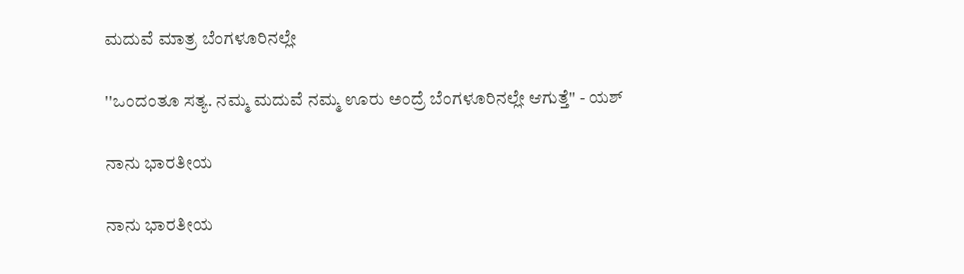ಮದುವೆ ಮಾತ್ರ ಬೆಂಗಳೂರಿನಲ್ಲೇ

''ಒಂದಂತೂ ಸತ್ಯ. ನಮ್ಮ ಮದುವೆ ನಮ್ಮ ಊರು ಅಂದ್ರೆ ಬೆಂಗಳೂರಿನಲ್ಲೇ ಆಗುತ್ತೆ'' - ಯಶ್

ನಾನು ಭಾರತೀಯ

ನಾನು ಭಾರತೀಯ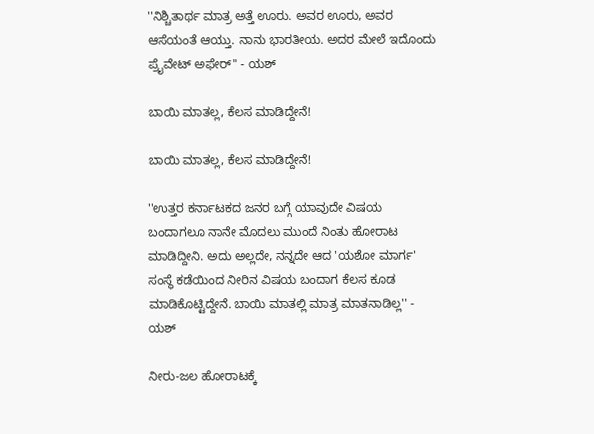''ನಿಶ್ಚಿತಾರ್ಥ ಮಾತ್ರ ಅತ್ತೆ ಊರು. ಅವರ ಊರು, ಅವರ ಆಸೆಯಂತೆ ಆಯ್ತು. ನಾನು ಭಾರತೀಯ. ಅದರ ಮೇಲೆ ಇದೊಂದು ಪ್ರೈವೇಟ್ ಅಫೇರ್'' - ಯಶ್

ಬಾಯಿ ಮಾತಲ್ಲ, ಕೆಲಸ ಮಾಡಿದ್ದೇನೆ!

ಬಾಯಿ ಮಾತಲ್ಲ, ಕೆಲಸ ಮಾಡಿದ್ದೇನೆ!

''ಉತ್ತರ ಕರ್ನಾಟಕದ ಜನರ ಬಗ್ಗೆ ಯಾವುದೇ ವಿಷಯ ಬಂದಾಗಲೂ ನಾನೇ ಮೊದಲು ಮುಂದೆ ನಿಂತು ಹೋರಾಟ ಮಾಡಿದ್ದೀನಿ. ಅದು ಅಲ್ಲದೇ, ನನ್ನದೇ ಆದ 'ಯಶೋ ಮಾರ್ಗ' ಸಂಸ್ಥೆ ಕಡೆಯಿಂದ ನೀರಿನ ವಿಷಯ ಬಂದಾಗ ಕೆಲಸ ಕೂಡ ಮಾಡಿಕೊಟ್ಟಿದ್ದೇನೆ. ಬಾಯಿ ಮಾತಲ್ಲಿ ಮಾತ್ರ ಮಾತನಾಡಿಲ್ಲ'' - ಯಶ್

ನೀರು-ಜಲ ಹೋರಾಟಕ್ಕೆ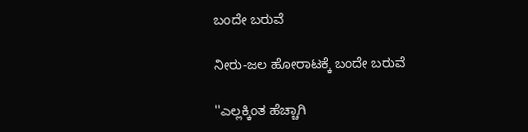ಬಂದೇ ಬರುವೆ

ನೀರು-ಜಲ ಹೋರಾಟಕ್ಕೆ ಬಂದೇ ಬರುವೆ

''ಎಲ್ಲಕ್ಕಿಂತ ಹೆಚ್ಚಾಗಿ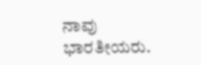ನಾವು ಭಾರತೀಯರು.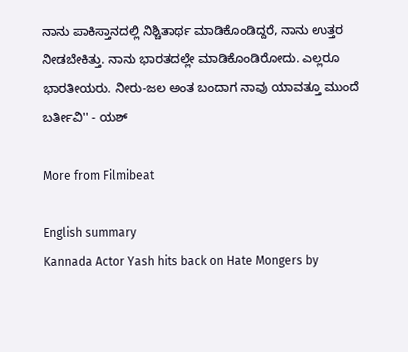ನಾನು ಪಾಕಿಸ್ತಾನದಲ್ಲಿ ನಿಶ್ಚಿತಾರ್ಥ ಮಾಡಿಕೊಂಡಿದ್ದರೆ, ನಾನು ಉತ್ತರ ನೀಡಬೇಕಿತ್ತು. ನಾನು ಭಾರತದಲ್ಲೇ ಮಾಡಿಕೊಂಡಿರೋದು. ಎಲ್ಲರೂ ಭಾರತೀಯರು. ನೀರು-ಜಲ ಅಂತ ಬಂದಾಗ ನಾವು ಯಾವತ್ತೂ ಮುಂದೆ ಬರ್ತೀವಿ'' - ಯಶ್

More from Filmibeat

English summary
Kannada Actor Yash hits back on Hate Mongers by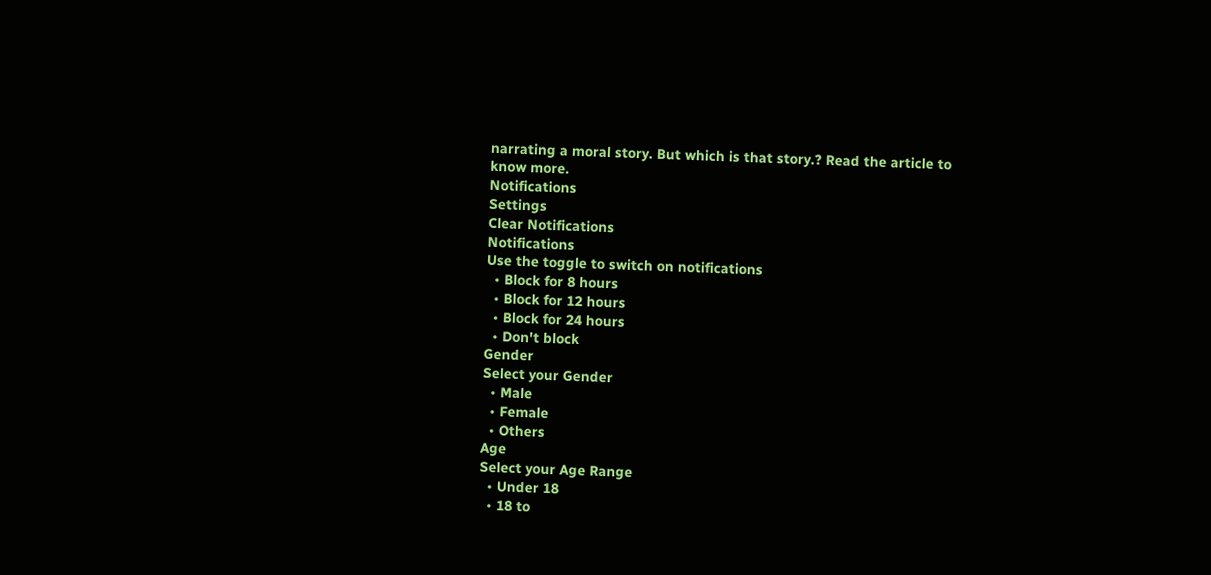narrating a moral story. But which is that story.? Read the article to know more.
Notifications
Settings
Clear Notifications
Notifications
Use the toggle to switch on notifications
  • Block for 8 hours
  • Block for 12 hours
  • Block for 24 hours
  • Don't block
Gender
Select your Gender
  • Male
  • Female
  • Others
Age
Select your Age Range
  • Under 18
  • 18 to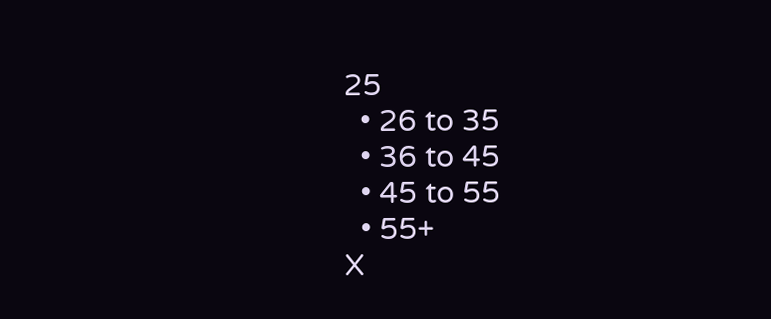25
  • 26 to 35
  • 36 to 45
  • 45 to 55
  • 55+
X